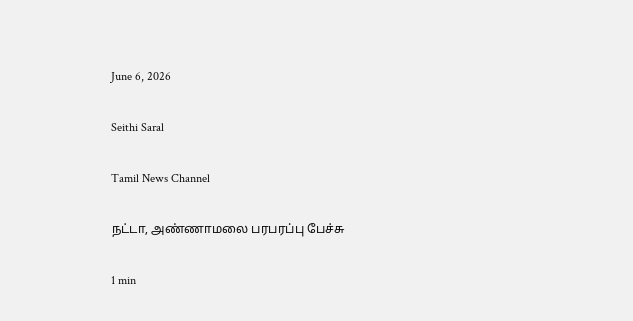June 6, 2026

Seithi Saral

Tamil News Channel

நட்டா, அண்ணாமலை பரபரப்பு பேச்சு

1 min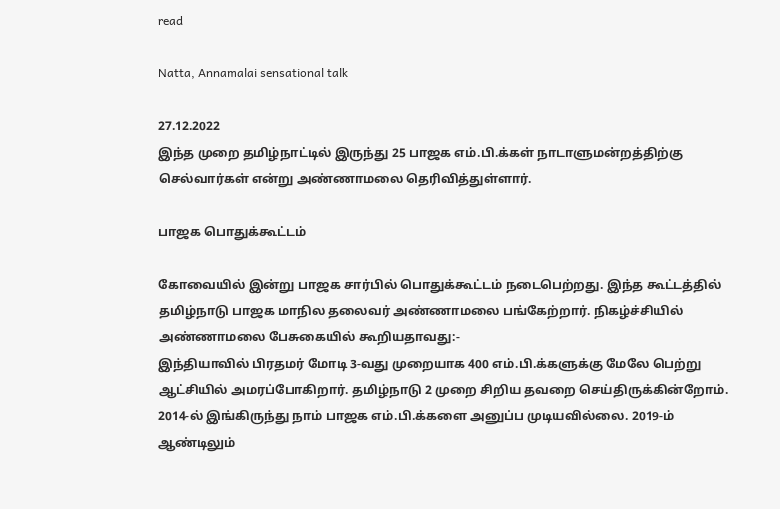read

Natta, Annamalai sensational talk

27.12.2022
இந்த முறை தமிழ்நாட்டில் இருந்து 25 பாஜக எம்.பி.க்கள் நாடாளுமன்றத்திற்கு செல்வார்கள் என்று அண்ணாமலை தெரிவித்துள்ளார்.

பாஜக பொதுக்கூட்டம்

கோவையில் இன்று பாஜக சார்பில் பொதுக்கூட்டம் நடைபெற்றது. இந்த கூட்டத்தில் தமிழ்நாடு பாஜக மாநில தலைவர் அண்ணாமலை பங்கேற்றார். நிகழ்ச்சியில் அண்ணாமலை பேசுகையில் கூறியதாவது:-
இந்தியாவில் பிரதமர் மோடி 3-வது முறையாக 400 எம்.பி.க்களுக்கு மேலே பெற்று ஆட்சியில் அமரப்போகிறார். தமிழ்நாடு 2 முறை சிறிய தவறை செய்திருக்கின்றோம். 2014-ல் இங்கிருந்து நாம் பாஜக எம்.பி.க்களை அனுப்ப முடியவில்லை. 2019-ம் ஆண்டிலும்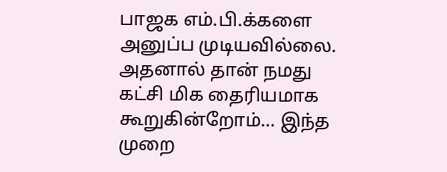பாஜக எம்.பி.க்களை அனுப்ப முடியவில்லை.
அதனால் தான் நமது கட்சி மிக தைரியமாக கூறுகின்றோம்… இந்த முறை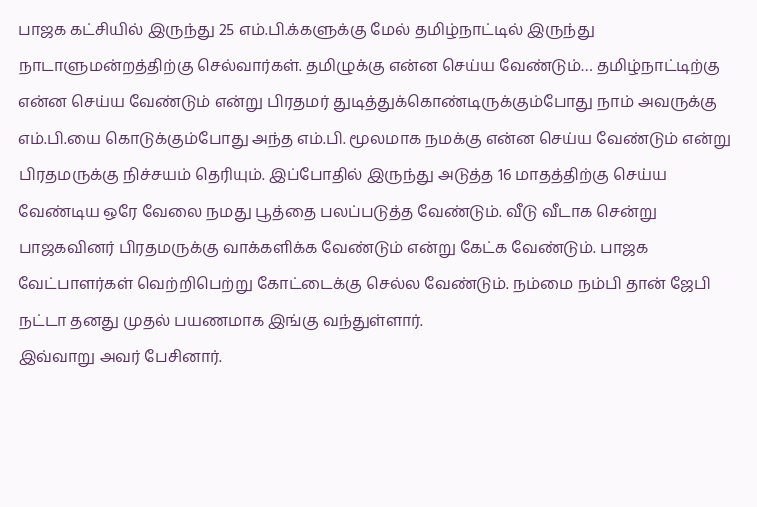பாஜக கட்சியில் இருந்து 25 எம்.பி.க்களுக்கு மேல் தமிழ்நாட்டில் இருந்து நாடாளுமன்றத்திற்கு செல்வார்கள். தமிழுக்கு என்ன செய்ய வேண்டும்… தமிழ்நாட்டிற்கு என்ன செய்ய வேண்டும் என்று பிரதமர் துடித்துக்கொண்டிருக்கும்போது நாம் அவருக்கு எம்.பி.யை கொடுக்கும்போது அந்த எம்.பி. மூலமாக நமக்கு என்ன செய்ய வேண்டும் என்று பிரதமருக்கு நிச்சயம் தெரியும். இப்போதில் இருந்து அடுத்த 16 மாதத்திற்கு செய்ய வேண்டிய ஒரே வேலை நமது பூத்தை பலப்படுத்த வேண்டும். வீடு வீடாக சென்று பாஜகவினர் பிரதமருக்கு வாக்களிக்க வேண்டும் என்று கேட்க வேண்டும். பாஜக வேட்பாளர்கள் வெற்றிபெற்று கோட்டைக்கு செல்ல வேண்டும். நம்மை நம்பி தான் ஜேபி நட்டா தனது முதல் பயணமாக இங்கு வந்துள்ளார்.
இவ்வாறு அவர் பேசினார்.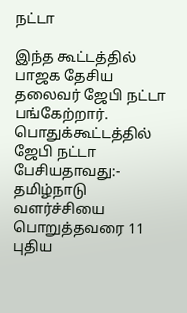நட்டா

இந்த கூட்டத்தில் பாஜக தேசிய தலைவர் ஜேபி நட்டா பங்கேற்றார். பொதுக்கூட்டத்தில் ஜேபி நட்டா பேசியதாவது:-
தமிழ்நாடு வளர்ச்சியை பொறுத்தவரை 11 புதிய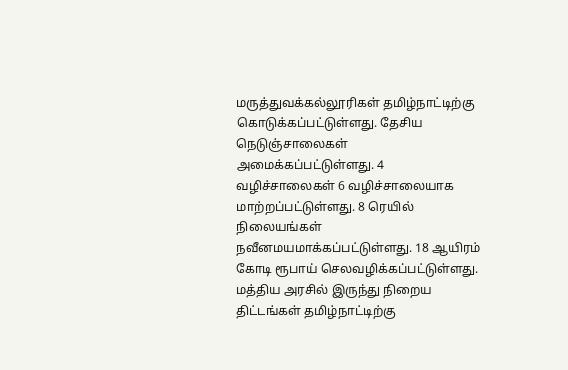மருத்துவக்கல்லூரிகள் தமிழ்நாட்டிற்கு கொடுக்கப்பட்டுள்ளது. தேசிய நெடுஞ்சாலைகள் அமைக்கப்பட்டுள்ளது. 4 வழிச்சாலைகள் 6 வழிச்சாலையாக மாற்றப்பட்டுள்ளது. 8 ரெயில் நிலையங்கள் நவீனமயமாக்கப்பட்டுள்ளது. 18 ஆயிரம் கோடி ரூபாய் செலவழிக்கப்பட்டுள்ளது.
மத்திய அரசில் இருந்து நிறைய திட்டங்கள் தமிழ்நாட்டிற்கு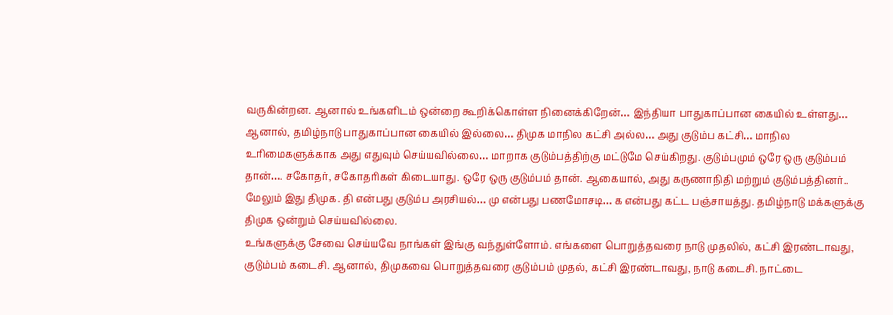வருகின்றன. ஆனால் உங்களிடம் ஒன்றை கூறிக்கொள்ள நினைக்கிறேன்… இந்தியா பாதுகாப்பான கையில் உள்ளது… ஆனால், தமிழ்நாடு பாதுகாப்பான கையில் இல்லை… திமுக மாநில கட்சி அல்ல… அது குடும்ப கட்சி… மாநில உரிமைகளுக்காக அது எதுவும் செய்யவில்லை… மாறாக குடும்பத்திற்கு மட்டுமே செய்கிறது. குடும்பமும் ஒரே ஒரு குடும்பம் தான்…. சகோதர், சகோதரிகள் கிடையாது. ஒரே ஒரு குடும்பம் தான். ஆகையால், அது கருணாநிதி மற்றும் குடும்பத்தினர்.. மேலும் இது திமுக. தி என்பது குடும்ப அரசியல்… மு என்பது பணமோசடி… க என்பது கட்ட பஞ்சாயத்து. தமிழ்நாடு மக்களுக்கு திமுக ஒன்றும் செய்யவில்லை.
உங்களுக்கு சேவை செய்யவே நாங்கள் இங்கு வந்துள்ளோம். எங்களை பொறுத்தவரை நாடு முதலில், கட்சி இரண்டாவது, குடும்பம் கடைசி. ஆனால், திமுகவை பொறுத்தவரை குடும்பம் முதல், கட்சி இரண்டாவது, நாடு கடைசி. நாட்டை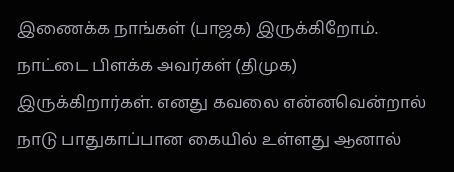இணைக்க நாங்கள் (பாஜக) இருக்கிறோம். நாட்டை பிளக்க அவர்கள் (திமுக) இருக்கிறார்கள். எனது கவலை என்னவென்றால் நாடு பாதுகாப்பான கையில் உள்ளது ஆனால்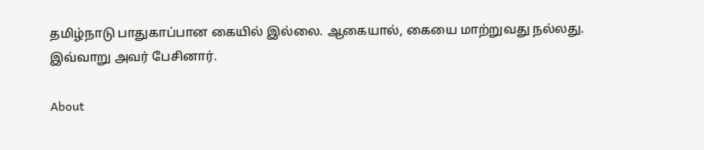தமிழ்நாடு பாதுகாப்பான கையில் இல்லை. ஆகையால், கையை மாற்றுவது நல்லது.
இவ்வாறு அவர் பேசினார்.

About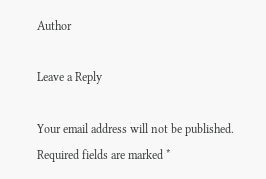Author

Leave a Reply

Your email address will not be published. Required fields are marked *